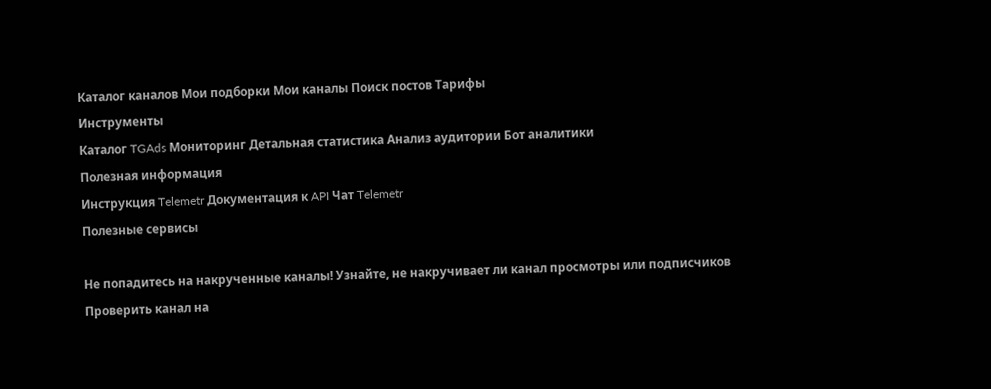Каталог каналов Мои подборки Мои каналы Поиск постов Тарифы
Инструменты
Каталог TGAds Мониторинг Детальная статистика Анализ аудитории Бот аналитики
Полезная информация
Инструкция Telemetr Документация к API Чат Telemetr
Полезные сервисы

Не попадитесь на накрученные каналы! Узнайте, не накручивает ли канал просмотры или подписчиков Проверить канал на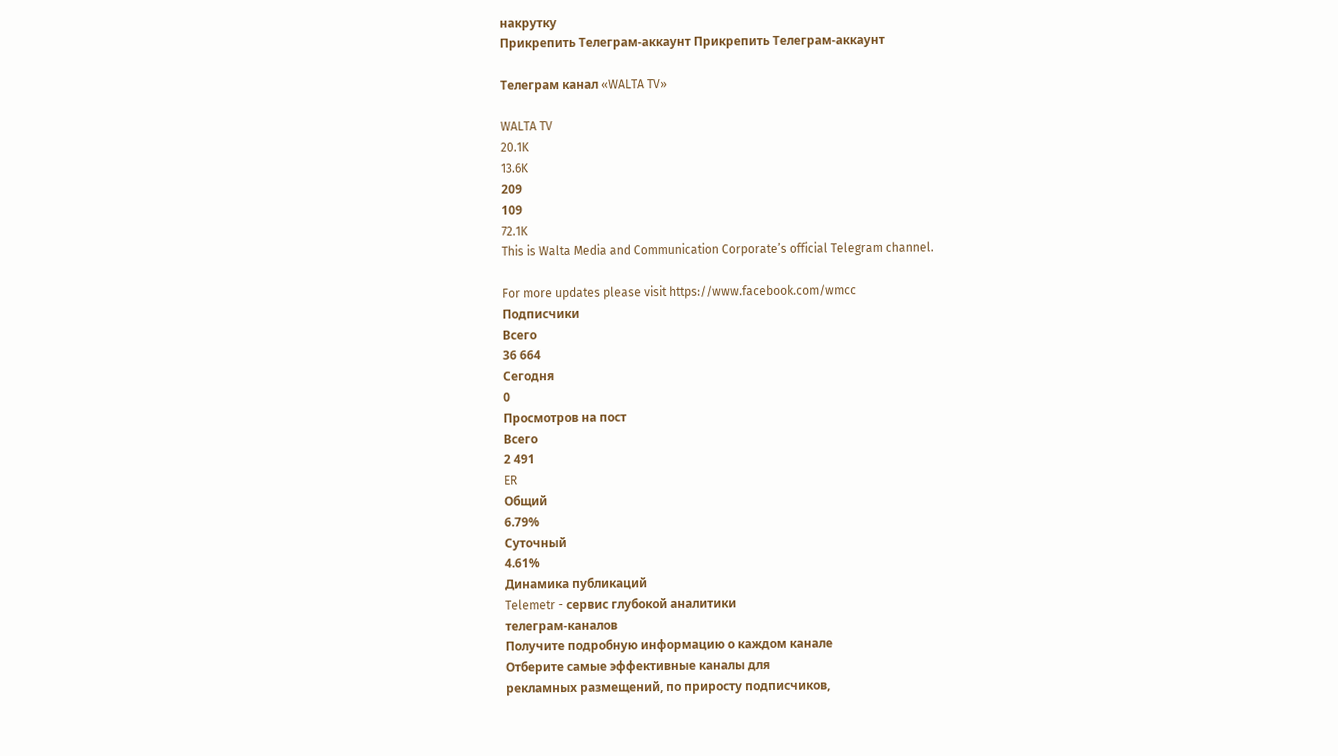накрутку
Прикрепить Телеграм-аккаунт Прикрепить Телеграм-аккаунт

Телеграм канал «WALTA TV»

WALTA TV
20.1K
13.6K
209
109
72.1K
This is Walta Media and Communication Corporate’s official Telegram channel.

For more updates please visit https://www.facebook.com/wmcc
Подписчики
Всего
36 664
Сегодня
0
Просмотров на пост
Всего
2 491
ER
Общий
6.79%
Суточный
4.61%
Динамика публикаций
Telemetr - сервис глубокой аналитики
телеграм-каналов
Получите подробную информацию о каждом канале
Отберите самые эффективные каналы для
рекламных размещений, по приросту подписчиков,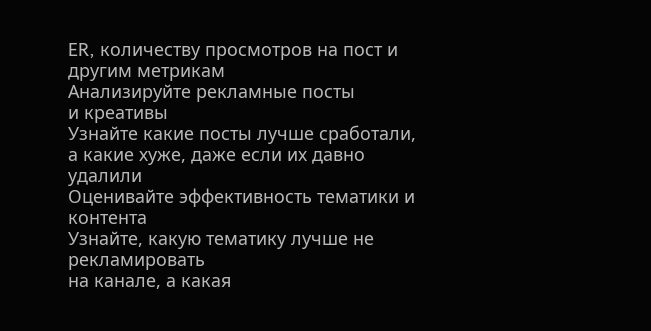ER, количеству просмотров на пост и другим метрикам
Анализируйте рекламные посты
и креативы
Узнайте какие посты лучше сработали,
а какие хуже, даже если их давно удалили
Оценивайте эффективность тематики и контента
Узнайте, какую тематику лучше не рекламировать
на канале, а какая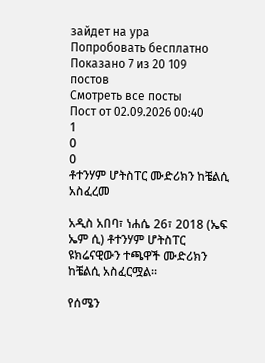зайдет на ура
Попробовать бесплатно
Показано 7 из 20 109 постов
Смотреть все посты
Пост от 02.09.2026 00:40
1
0
0
ቶተንሃም ሆትስፐር ሙድሪክን ከቼልሲ አስፈረመ

አዲስ አበባ፣ ነሐሴ 26፣ 2018 (ኤፍ ኤም ሲ) ቶተንሃም ሆትስፐር ዩክሬናዊውን ተጫዋች ሙድሪክን ከቼልሲ አስፈርሟል።

የሰሜን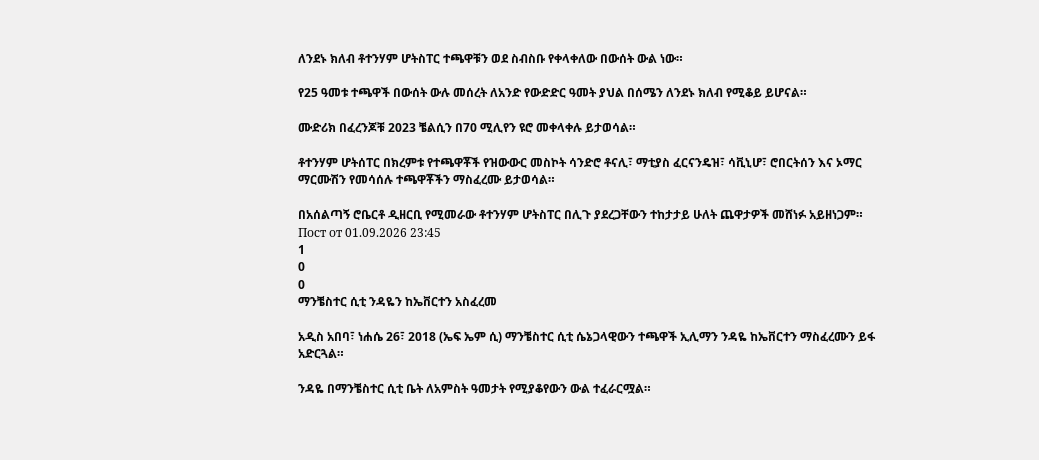ለንደኑ ክለብ ቶተንሃም ሆትስፐር ተጫዋቹን ወደ ስብስቡ የቀላቀለው በውሰት ውል ነው።

የ25 ዓመቱ ተጫዋች በውሰት ውሉ መሰረት ለአንድ የውድድር ዓመት ያህል በሰሜን ለንደኑ ክለብ የሚቆይ ይሆናል።

ሙድሪክ በፈረንጆቹ 2023 ቼልሲን በ70 ሚሊየን ዩሮ መቀላቀሉ ይታወሳል።

ቶተንሃም ሆትሰፐር በክረምቱ የተጫዋቾች የዝውውር መስኮት ሳንድሮ ቶናሊ፣ ማቲያስ ፈርናንዴዝ፣ ሳቪኒሆ፣ ሮበርትሰን እና ኦማር ማርሙሽን የመሳሰሉ ተጫዋቾችን ማስፈረሙ ይታወሳል።

በአሰልጣኝ ሮቤርቶ ዲዘርቢ የሚመራው ቶተንሃም ሆትስፐር በሊጉ ያደረጋቸውን ተከታታይ ሁለት ጨዋታዎች መሸነፉ አይዘነጋም።
Пост от 01.09.2026 23:45
1
0
0
ማንቼስተር ሲቲ ንዳዬን ከኤቨርተን አስፈረመ

አዲስ አበባ፣ ነሐሴ 26፣ 2018 (ኤፍ ኤም ሲ) ማንቼስተር ሲቲ ሴኔጋላዊውን ተጫዋች ኢሊማን ንዳዬ ከኤቨርተን ማስፈረሙን ይፋ አድርጓል።

ንዳዬ በማንቼስተር ሲቲ ቤት ለአምስት ዓመታት የሚያቆየውን ውል ተፈራርሟል።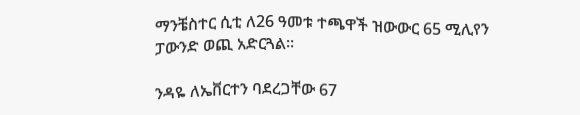ማንቼስተር ሲቲ ለ26 ዓመቱ ተጫዋች ዝውውር 65 ሚሊየን ፓውንድ ወጪ አድርጓል።

ንዳዬ ለኤቨርተን ባደረጋቸው 67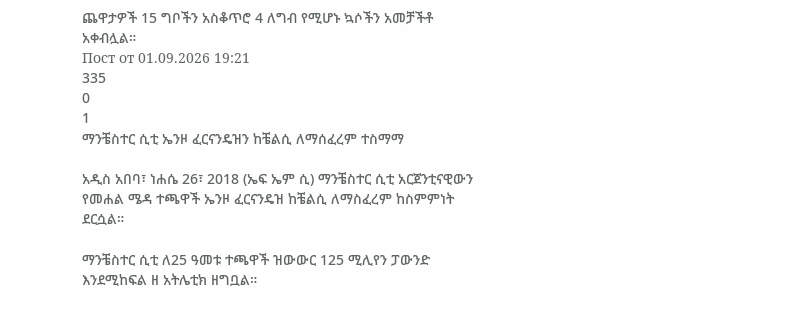ጨዋታዎች 15 ግቦችን አስቆጥሮ 4 ለግብ የሚሆኑ ኳሶችን አመቻችቶ አቀብሏል።
Пост от 01.09.2026 19:21
335
0
1
ማንቼስተር ሲቲ ኤንዞ ፈርናንዴዝን ከቼልሲ ለማሰፈረም ተስማማ

አዲስ አበባ፣ ነሐሴ 26፣ 2018 (ኤፍ ኤም ሲ) ማንቼስተር ሲቲ አርጀንቲናዊውን የመሐል ሜዳ ተጫዋች ኤንዞ ፈርናንዴዝ ከቼልሲ ለማስፈረም ከስምምነት ደርሷል።

ማንቼስተር ሲቲ ለ25 ዓመቱ ተጫዋች ዝውውር 125 ሚሊየን ፓውንድ እንደሚከፍል ዘ አትሌቲክ ዘግቧል።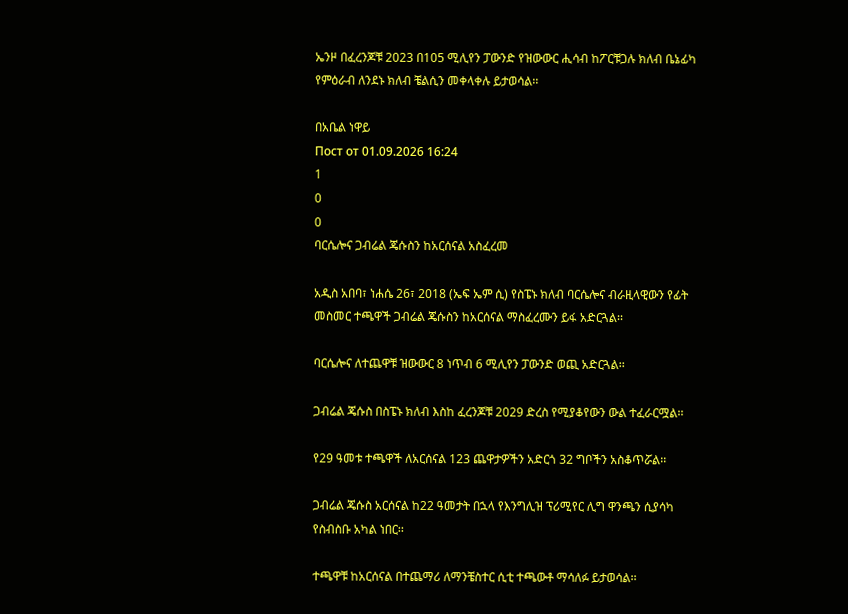ኤንዞ በፈረንጆቹ 2023 በ105 ሚሊየን ፓውንድ የዝውውር ሒሳብ ከፖርቹጋሉ ክለብ ቤኔፊካ የምዕራብ ለንደኑ ክለብ ቼልሲን መቀላቀሉ ይታወሳል፡፡

በአቤል ነዋይ
Пост от 01.09.2026 16:24
1
0
0
ባርሴሎና ጋብሬል ጄሱስን ከአርሰናል አስፈረመ

አዲስ አበባ፣ ነሐሴ 26፣ 2018 (ኤፍ ኤም ሲ) የስፔኑ ክለብ ባርሴሎና ብራዚላዊውን የፊት መስመር ተጫዋች ጋብሬል ጄሱስን ከአርሰናል ማስፈረሙን ይፋ አድርጓል፡፡

ባርሴሎና ለተጨዋቹ ዝውውር 8 ነጥብ 6 ሚሊየን ፓውንድ ወጪ አድርጓል፡፡

ጋብሬል ጄሱስ በስፔኑ ክለብ እስከ ፈረንጆቹ 2029 ድረስ የሚያቆየውን ውል ተፈራርሟል፡፡

የ29 ዓመቱ ተጫዋች ለአርሰናል 123 ጨዋታዎችን አድርጎ 32 ግቦችን አስቆጥሯል፡፡

ጋብሬል ጄሱስ አርሰናል ከ22 ዓመታት በኋላ የእንግሊዝ ፕሪሚየር ሊግ ዋንጫን ሲያሳካ የስብስቡ አካል ነበር፡፡

ተጫዋቹ ከአርሰናል በተጨማሪ ለማንቼስተር ሲቲ ተጫውቶ ማሳለፉ ይታወሳል፡፡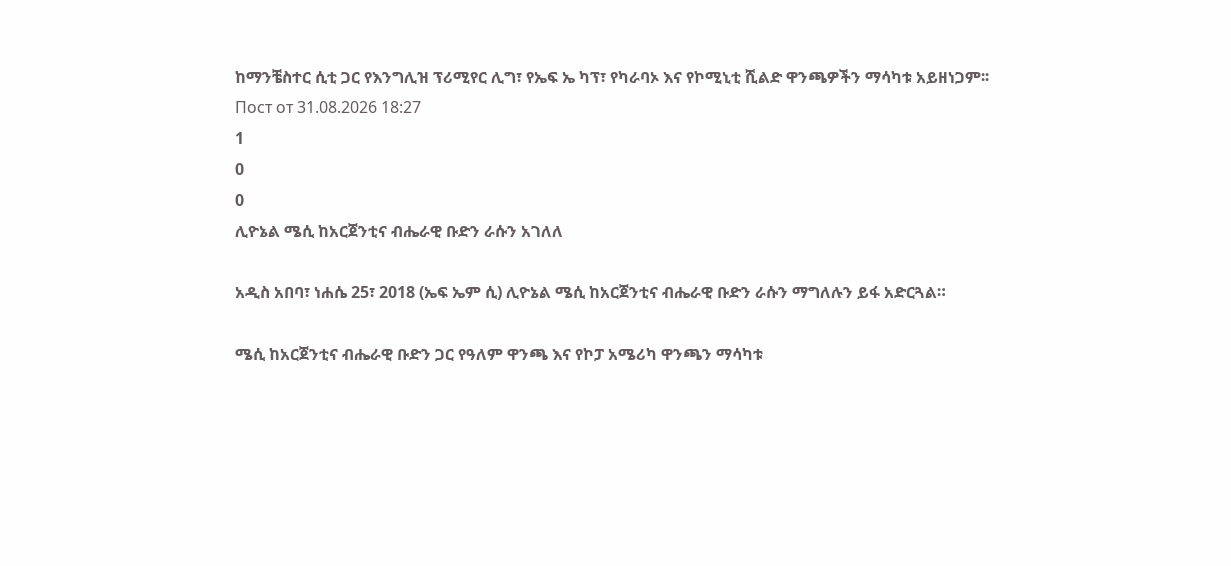ከማንቼስተር ሲቲ ጋር የእንግሊዝ ፕሪሚየር ሊግ፣ የኤፍ ኤ ካፕ፣ የካራባኦ እና የኮሚኒቲ ሺልድ ዋንጫዎችን ማሳካቱ አይዘነጋም፡፡
Пост от 31.08.2026 18:27
1
0
0
ሊዮኔል ሜሲ ከአርጀንቲና ብሔራዊ ቡድን ራሱን አገለለ

አዲስ አበባ፣ ነሐሴ 25፣ 2018 (ኤፍ ኤም ሲ) ሊዮኔል ሜሲ ከአርጀንቲና ብሔራዊ ቡድን ራሱን ማግለሉን ይፋ አድርጓል።

ሜሲ ከአርጀንቲና ብሔራዊ ቡድን ጋር የዓለም ዋንጫ እና የኮፓ አሜሪካ ዋንጫን ማሳካቱ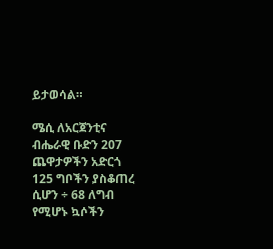ይታወሳል።

ሜሲ ለአርጀንቲና ብሔራዊ ቡድን 207 ጨዋታዎችን አድርጎ 125 ግቦችን ያስቆጠረ ሲሆን ÷ 68 ለግብ የሚሆኑ ኳሶችን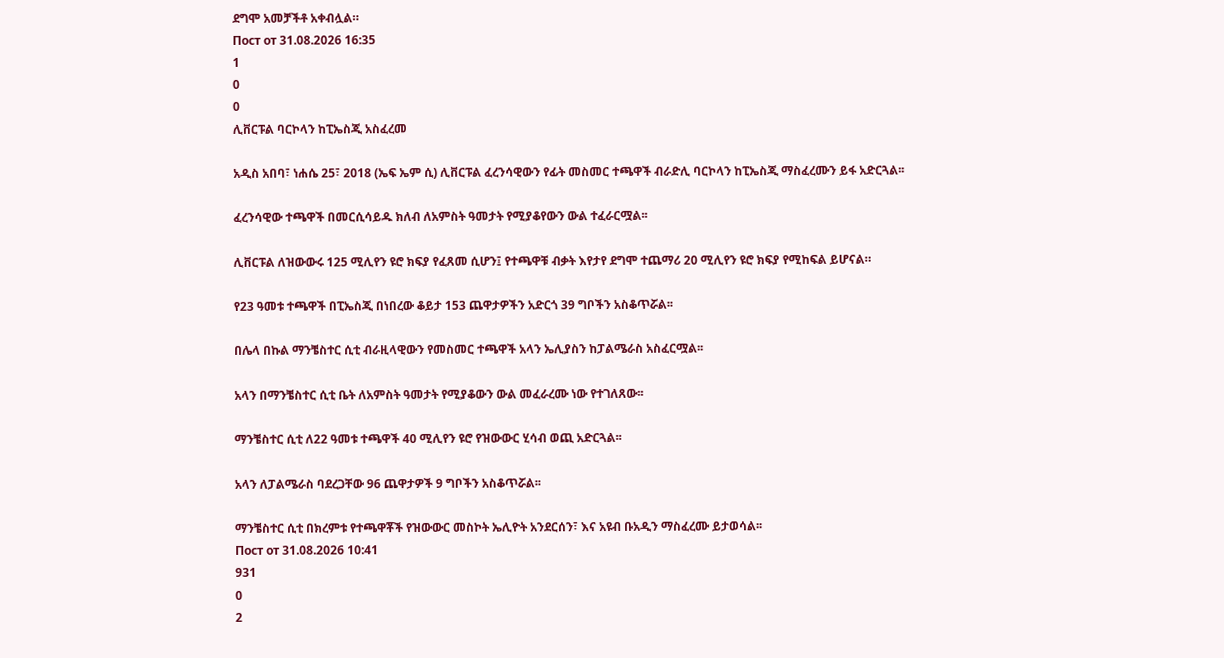ደግሞ አመቻችቶ አቀብሏል።
Пост от 31.08.2026 16:35
1
0
0
ሊቨርፑል ባርኮላን ከፒኤስጂ አስፈረመ

አዲስ አበባ፣ ነሐሴ 25፣ 2018 (ኤፍ ኤም ሲ) ሊቨርፑል ፈረንሳዊውን የፊት መስመር ተጫዋች ብራድሊ ባርኮላን ከፒኤስጂ ማስፈረሙን ይፋ አድርጓል፡፡

ፈረንሳዊው ተጫዋች በመርሲሳይዱ ክለብ ለአምስት ዓመታት የሚያቆየውን ውል ተፈራርሟል፡፡

ሊቨርፑል ለዝውውሩ 125 ሚሊየን ዩሮ ክፍያ የፈጸመ ሲሆን፤ የተጫዋቹ ብቃት እየታየ ደግሞ ተጨማሪ 20 ሚሊየን ዩሮ ክፍያ የሚከፍል ይሆናል።

የ23 ዓመቱ ተጫዋች በፒኤስጂ በነበረው ቆይታ 153 ጨዋታዎችን አድርጎ 39 ግቦችን አስቆጥሯል፡፡

በሌላ በኩል ማንቼስተር ሲቲ ብራዚላዊውን የመስመር ተጫዋች አላን ኤሊያስን ከፓልሜራስ አስፈርሟል፡፡

አላን በማንቼስተር ሲቲ ቤት ለአምስት ዓመታት የሚያቆውን ውል መፈራረሙ ነው የተገለጸው፡፡

ማንቼስተር ሲቲ ለ22 ዓመቱ ተጫዋች 40 ሚሊየን ዩሮ የዝውውር ሂሳብ ወጪ አድርጓል፡፡

አላን ለፓልሜራስ ባደረጋቸው 96 ጨዋታዎች 9 ግቦችን አስቆጥሯል፡፡

ማንቼስተር ሲቲ በክረምቱ የተጫዋቾች የዝውውር መስኮት ኤሊዮት አንደርሰን፣ እና አዩብ ቡአዲን ማስፈረሙ ይታወሳል፡፡
Пост от 31.08.2026 10:41
931
0
2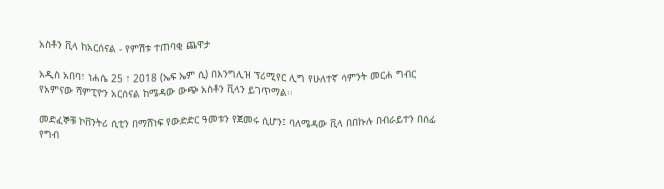አስቶን ቪላ ከአርሰናል - የምሽቱ ተጠባቂ ጨዋታ

አዲስ አበባ፣ ነሐሴ 25 ፣ 2018 (ኤፍ ኤም ሲ) በእንግሊዝ ፕሪሚየር ሊግ የሁለተኛ ሳምንት መርሐ ግብር የአምናው ሻምፒዮን አርሰናል ከሜዳው ውጭ አስቶን ቪላን ይገጥማል፡፡

መድፈኞቹ ኮቨንትሪ ሲቲን በማሸነፍ የውድድር ዓመቱን የጀመሩ ሲሆን፤ ባለሜዳው ቪላ በበኩሉ በብራይተን በሰፊ የግብ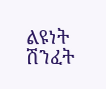ልዩነት ሽንፈት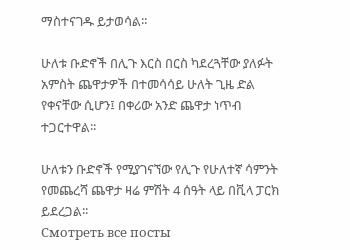ማስተናገዱ ይታወሳል፡፡

ሁለቱ ቡድኖች በሊጉ እርስ በርስ ካደረጓቸው ያለፉት አምስት ጨዋታዎች በተመሳሳይ ሁለት ጊዜ ድል የቀናቸው ሲሆን፤ በቀሪው አንድ ጨዋታ ነጥብ ተጋርተዋል፡፡

ሁለቱን ቡድኖች የሚያገናኘው የሊጉ የሁለተኛ ሳምንት የመጨረሻ ጨዋታ ዛሬ ምሽት 4 ሰዓት ላይ በቪላ ፓርክ ይደረጋል፡፡
Смотреть все посты